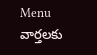Menu
వార్తలకు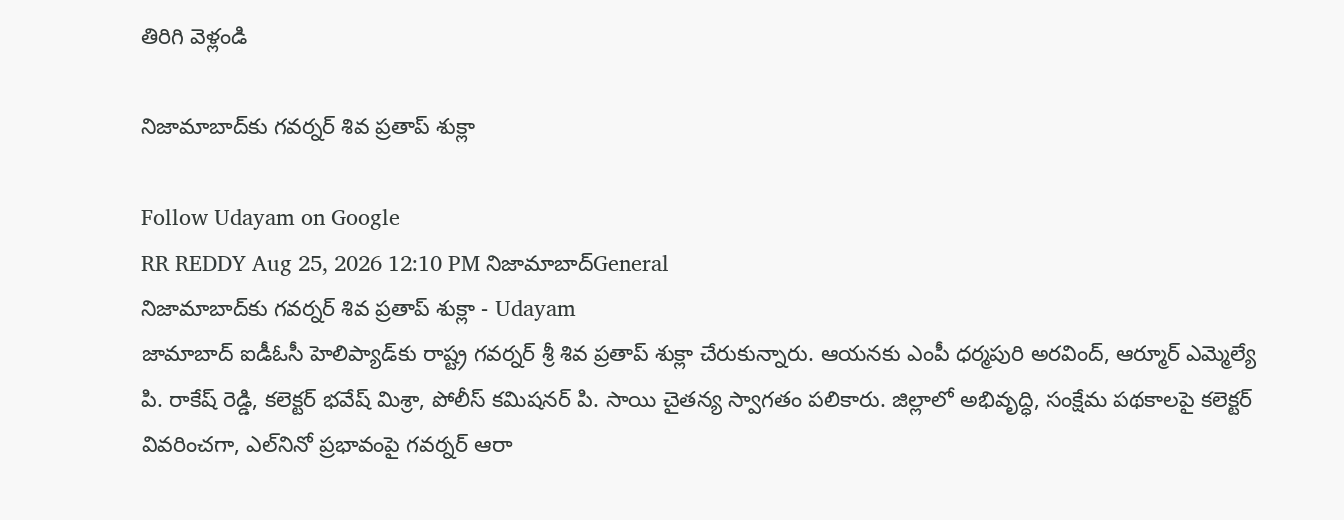తిరిగి వెళ్లండి

నిజామాబాద్‌కు గవర్నర్ శివ ప్రతాప్ శుక్లా

Follow Udayam on Google
RR REDDY Aug 25, 2026 12:10 PM నిజామాబాద్General
నిజామాబాద్‌కు గవర్నర్ శివ ప్రతాప్ శుక్లా - Udayam
జామాబాద్ ఐడీఓసీ హెలిప్యాడ్‌కు రాష్ట్ర గవర్నర్ శ్రీ శివ ప్రతాప్ శుక్లా చేరుకున్నారు. ఆయనకు ఎంపీ ధర్మపురి అరవింద్, ఆర్మూర్ ఎమ్మెల్యే పి. రాకేష్ రెడ్డి, కలెక్టర్ భవేష్ మిశ్రా, పోలీస్ కమిషనర్ పి. సాయి చైతన్య స్వాగతం పలికారు. జిల్లాలో అభివృద్ధి, సంక్షేమ పథకాలపై కలెక్టర్ వివరించగా, ఎల్‌నినో ప్రభావంపై గవర్నర్ ఆరా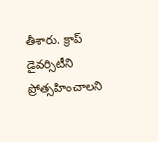తీశారు. క్రాప్ డైవర్సిటీని ప్రోత్సహించాలని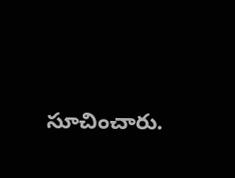సూచించారు.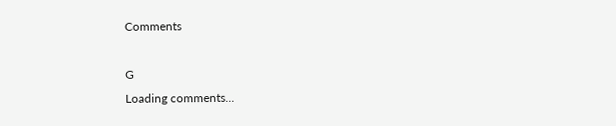Comments

G
Loading comments...